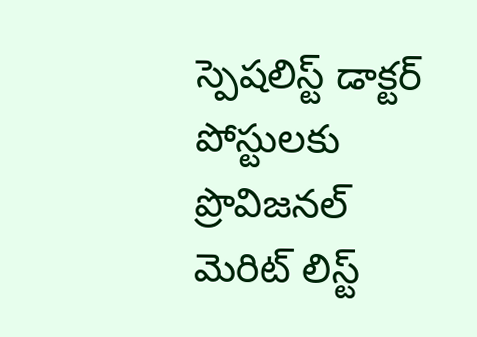స్పెషలిస్ట్ డాక్టర్ పోస్టులకు ప్రొవిజనల్ మెరిట్ లిస్ట్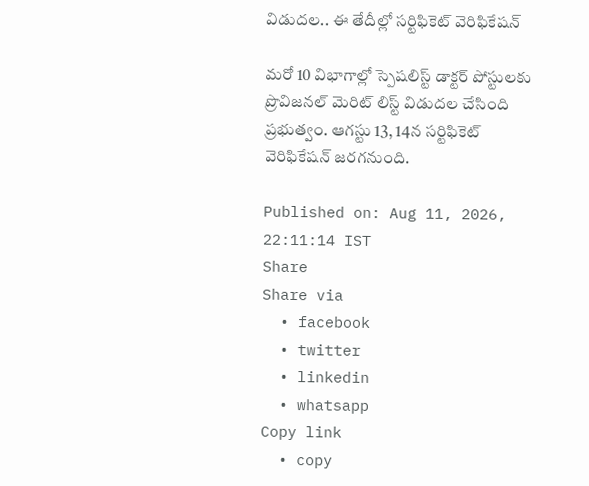విడుదల.. ఈ తేదీల్లో సర్టిఫికెట్ వెరిఫికేషన్

మరో 10 విభాగాల్లో స్పెషలిస్ట్ డాక్టర్ పోస్టులకు ప్రొవిజనల్ మెరిట్ లిస్ట్ విడుదల చేసింది ప్రభుత్వం. ఆగస్టు 13, 14న సర్టిఫికెట్ వెరిఫికేషన్ జరగనుంది.

Published on: Aug 11, 2026, 22:11:14 IST
Share
Share via
  • facebook
  • twitter
  • linkedin
  • whatsapp
Copy link
  • copy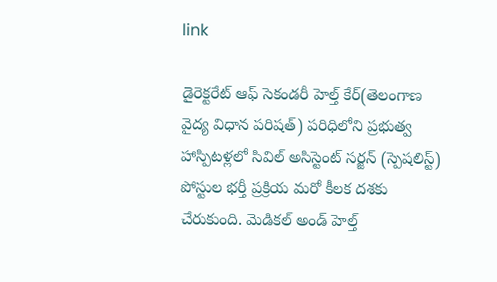link

డైరెక్టరేట్ ఆఫ్ సెకండరీ హెల్త్ కేర్(తెలంగాణ వైద్య విధాన పరిషత్) పరిధిలోని ప్రభుత్వ హాస్పిటళ్లలో సివిల్ అసిస్టెంట్ సర్జన్ (స్పెషలిస్ట్) పోస్టుల భర్తీ ప్రక్రియ మరో కీలక దశకు చేరుకుంది. మెడికల్ అండ్ హెల్త్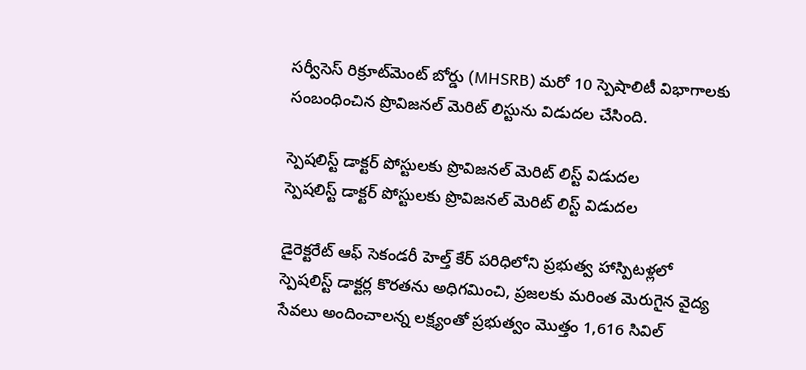సర్వీసెస్ రిక్రూట్‌మెంట్ బోర్డు (MHSRB) మరో 10 స్పెషాలిటీ విభాగాలకు సంబంధించిన ప్రొవిజనల్ మెరిట్ లిస్టును విడుదల చేసింది.

స్పెషలిస్ట్ డాక్టర్ పోస్టులకు ప్రొవిజనల్ మెరిట్ లిస్ట్ విడుదల
స్పెషలిస్ట్ డాక్టర్ పోస్టులకు ప్రొవిజనల్ మెరిట్ లిస్ట్ విడుదల

డైరెక్టరేట్ ఆఫ్ సెకండరీ హెల్త్ కేర్ పరిధిలోని ప్రభుత్వ హాస్పిటళ్లలో స్పెషలిస్ట్ డాక్టర్ల కొరతను అధిగమించి, ప్రజలకు మరింత మెరుగైన వైద్య సేవలు అందించాలన్న లక్ష్యంతో ప్రభుత్వం మొత్తం 1,616 సివిల్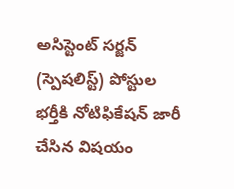అసిస్టెంట్ సర్జన్ (స్పెషలిస్ట్) పోస్టుల భర్తీకి నోటిఫికేషన్ జారీ చేసిన విషయం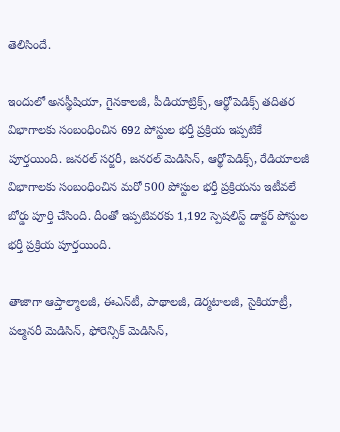తెలిసిందే.

ఇందులో అనస్థీషియా, గైనకాలజీ, పీడియాట్రిక్స్, ఆర్థోపెడిక్స్ తదితర విభాగాలకు సంబంధించిన 692 పోస్టుల భర్తీ ప్రక్రియ ఇప్పటికే పూర్తయింది. జనరల్ సర్జరీ, జనరల్ మెడిసిన్, ఆర్థోపెడిక్స్, రేడియాలజీ విభాగాలకు సంబంధించిన మరో 500 పోస్టుల భర్తీ ప్రక్రియను ఇటీవలే బోర్డు పూర్తి చేసింది. దీంతో ఇప్పటివరకు 1,192 స్పెషలిస్ట్ డాక్టర్ పోస్టుల భర్తీ ప్రక్రియ పూర్తయింది.

తాజాగా ఆప్తాల్మాలజీ, ఈఎన్‌టీ, పాథాలజీ, డెర్మటాలజీ, సైకియాట్రీ, పల్మనరీ మెడిసిన్, ఫోరెన్సిక్ మెడిసిన్,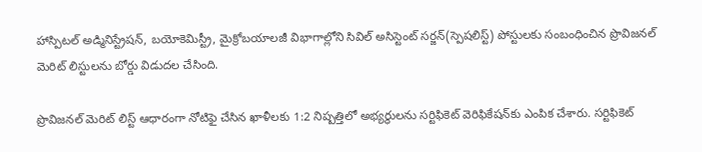హాస్పిటల్ అడ్మినిస్ట్రేషన్, బయోకెమిస్ట్రీ, మైక్రోబయాలజీ విభాగాల్లోని సివిల్ అసిస్టెంట్ సర్జన్(స్పెషలిస్ట్) పోస్టులకు సంబంధించిన ప్రొవిజనల్ మెరిట్ లిస్టులను బోర్డు విడుదల చేసింది.

ప్రొవిజనల్ మెరిట్ లిస్ట్ ఆధారంగా నోటిఫై చేసిన ఖాళీలకు 1:2 నిష్పత్తిలో అభ్యర్థులను సర్టిఫికెట్ వెరిఫికేషన్‌కు ఎంపిక చేశారు. సర్టిఫికెట్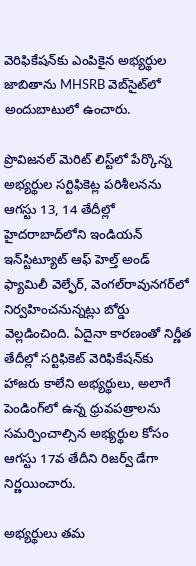వెరిఫికేషన్‌కు ఎంపికైన అభ్యర్థుల జాబితాను MHSRB వెబ్‌సైట్‌లో అందుబాటులో ఉంచారు.

ప్రొవిజనల్ మెరిట్ లిస్ట్‌లో పేర్కొన్న అభ్యర్థుల సర్టిఫికెట్ల పరిశీలనను ఆగస్టు 13, 14 తేదీల్లో హైదరాబాద్‌లోని ఇండియన్ ఇన్‌స్టిట్యూట్ ఆఫ్ హెల్త్ అండ్ ఫ్యామిలీ వెల్ఫేర్, వెంగల్‌రావునగర్‌లో నిర్వహించనున్నట్లు బోర్డు వెల్లడించింది. ఏదైనా కారణంతో నిర్ణీత తేదీల్లో సర్టిఫికెట్ వెరిఫికేషన్‌కు హాజరు కాలేని అభ్యర్థులు, అలాగే పెండింగ్‌లో ఉన్న ధ్రువపత్రాలను సమర్పించాల్సిన అభ్యర్థుల కోసం ఆగస్టు 17వ తేదీని రిజర్వ్ డేగా నిర్ణయించారు.

అభ్యర్థులు తమ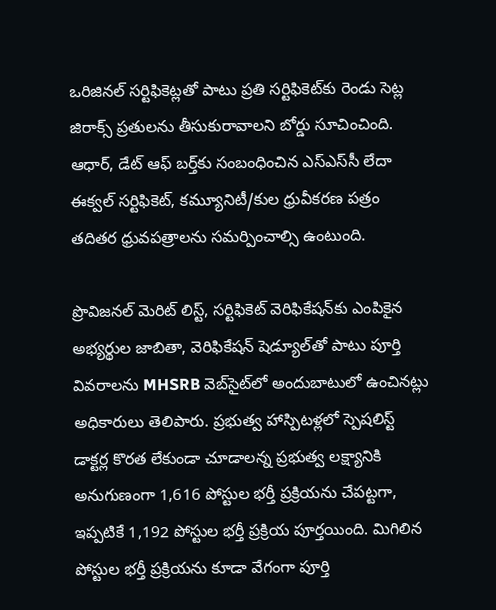ఒరిజినల్ సర్టిఫికెట్లతో పాటు ప్రతి సర్టిఫికెట్‌కు రెండు సెట్ల జిరాక్స్ ప్రతులను తీసుకురావాలని బోర్డు సూచించింది. ఆధార్, డేట్ ఆఫ్ బర్త్‌కు సంబంధించిన ఎస్‌ఎస్‌సీ లేదా ఈక్వల్ సర్టిఫికెట్, కమ్యూనిటీ/కుల ధ్రువీకరణ పత్రం తదితర ధ్రువపత్రాలను సమర్పించాల్సి ఉంటుంది.

ప్రొవిజనల్ మెరిట్ లిస్ట్, సర్టిఫికెట్ వెరిఫికేషన్‌కు ఎంపికైన అభ్యర్థుల జాబితా, వెరిఫికేషన్ షెడ్యూల్‌తో పాటు పూర్తి వివరాలను MHSRB వెబ్‌సైట్‌లో అందుబాటులో ఉంచినట్లు అధికారులు తెలిపారు. ప్రభుత్వ హాస్పిటళ్లలో స్పెషలిస్ట్ డాక్టర్ల కొరత లేకుండా చూడాలన్న ప్రభుత్వ లక్ష్యానికి అనుగుణంగా 1,616 పోస్టుల భర్తీ ప్రక్రియను చేపట్టగా, ఇప్పటికే 1,192 పోస్టుల భర్తీ ప్రక్రియ పూర్తయింది. మిగిలిన పోస్టుల భర్తీ ప్రక్రియను కూడా వేగంగా పూర్తి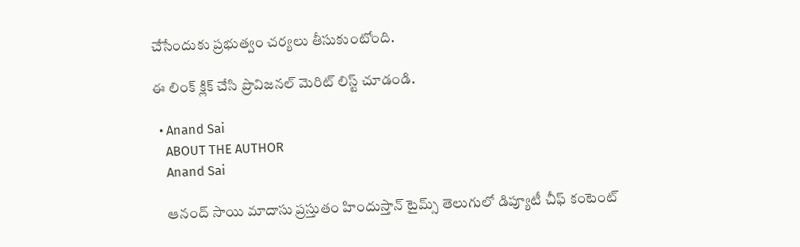చేసేందుకు ప్రభుత్వం చర్యలు తీసుకుంటోంది.

ఈ లింక్ క్లిక్ చేసి ప్రొవిజనల్ మెరిట్ లిస్ట్ చూడండి.

  • Anand Sai
    ABOUT THE AUTHOR
    Anand Sai

    ఆనంద్ సాయి మాదాసు ప్రస్తుతం హిందుస్తాన్ టైమ్స్ తెలుగులో డిప్యూటీ చీఫ్ కంటెంట్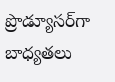ప్రొడ్యూసర్‌గా బాధ్యతలు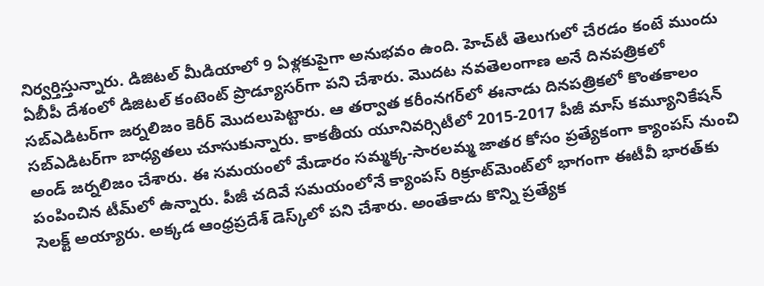నిర్వర్తిస్తున్నారు. డిజిటల్ మీడియాలో 9 ఏళ్లకుపైగా అనుభవం ఉంది. హెచ్‌టీ తెలుగులో చేరడం కంటే ముందు ఏబీపీ దేశంలో డిజిటల్ కంటెంట్ ప్రొడ్యూసర్‌గా పని చేశారు. మెుదట నవతెలంగాణ అనే దినపత్రికలో సబ్ఎడిటర్‌గా జర్నలిజం కెరీర్ మెుదలుపెట్టారు. ఆ తర్వాత కరీంనగర్‌లో ఈనాడు దినపత్రికలో కొంతకాలం సబ్‌ఎడిటర్‌గా బాధ్యతలు చూసుకున్నారు. కాకతీయ యూనివర్సిటీలో 2015-2017 పీజీ మాస్ కమ్యూనికేషన్ అండ్ జర్నలిజం చేశారు. ఈ సమయంలో మేడారం సమ్మక్క-సారలమ్మ జాతర కోసం ప్రత్యేకంగా క్యాంపస్ నుంచి పంపించిన టీమ్‌లో ఉన్నారు. పీజీ చదివే సమయంలోనే క్యాంపస్ రిక్రూట్‌మెంట్‌లో భాగంగా ఈటీవీ భారత్‌కు సెలక్ట్ అయ్యారు. అక్కడ ఆంధ్రప్రదేశ్‌ డెస్క్‌లో పని చేశారు. అంతేకాదు కొన్ని ప్రత్యేక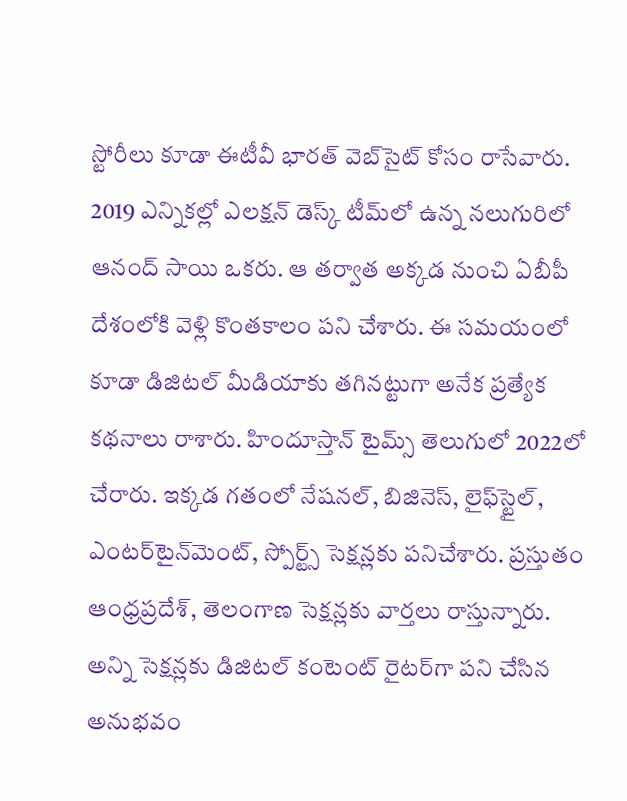స్టోరీలు కూడా ఈటీవీ భారత్ వెబ్‌సైట్ కోసం రాసేవారు. 2019 ఎన్నికల్లో ఎలక్షన్ డెస్క్‌ టీమ్‌లో ఉన్న నలుగురిలో ఆనంద్ సాయి ఒకరు. ఆ తర్వాత అక్కడ నుంచి ఏబీపీ దేశంలోకి వెళ్లి కొంతకాలం పని చేశారు. ఈ సమయంలో కూడా డిజిటల్ మీడియాకు తగినట్టుగా అనేక ప్రత్యేక కథనాలు రాశారు. హిందూస్తాన్ టైమ్స్‌ తెలుగులో 2022లో చేరారు. ఇక్కడ గతంలో నేషనల్, బిజినెస్, లైఫ్‌స్టైల్, ఎంటర్‌టైన్‌మెంట్‌, స్పోర్ట్స్‌ సెక్షన్లకు పనిచేశారు. ప్రస్తుతం ఆంధ్రప్రదేశ్, తెలంగాణ సెక్షన్లకు వార్తలు రాస్తున్నారు. అన్ని సెక్షన్లకు డిజిటల్ కంటెంట్ రైటర్‌గా పని చేసిన అనుభవం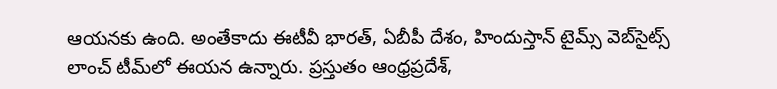ఆయనకు ఉంది. అంతేకాదు ఈటీవీ భారత్, ఏబీపీ దేశం, హిందుస్తాన్ టైమ్స్ వెబ్‌సైట్స్ లాంచ్ టీమ్‌లో ఈయన ఉన్నారు. ప్రస్తుతం ఆంధ్రప్రదేశ్,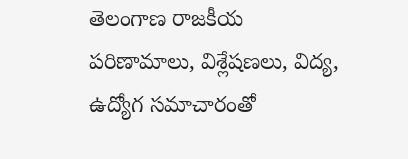తెలంగాణ రాజకీయ పరిణామాలు, విశ్లేషణలు, విద్య, ఉద్యోగ సమాచారంతో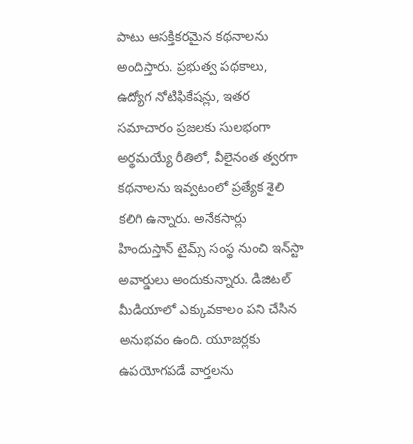పాటు ఆసక్తికరమైన కథనాలను అందిస్తారు. ప్రభుత్వ పథకాలు, ఉద్యోగ నోటిఫికేషన్లు, ఇతర సమాచారం ప్రజలకు సులభంగా అర్థమయ్యే రీతిలో, వీలైనంత త్వరగా కథనాలను ఇవ్వటంలో ప్రత్యేక శైలి కలిగి ఉన్నారు. అనేకసార్లు హిందుస్తాన్ టైమ్స్ సంస్థ నుంచి ఇన్‌స్టా అవార్డులు అందుకున్నారు. డిజిటల్ మీడియాలో ఎక్కువకాలం పని చేసిన అనుభవం ఉంది. యూజర్లకు ఉపయోగపడే వార్తలను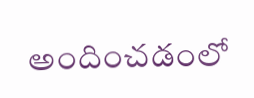అందించడంలో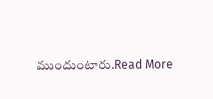ముందుంటారు.Read More